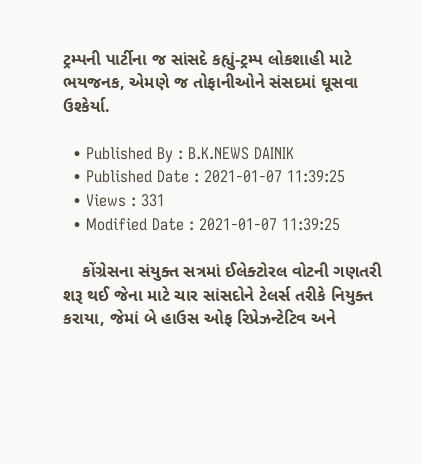ટ્રમ્પની પાર્ટીના જ સાંસદે કહ્યું-ટ્રમ્પ લોકશાહી માટે ભયજનક, એમણે જ તોફાનીઓને સંસદમાં ઘૂસવા ઉશ્કેર્યા.

  • Published By : B.K.NEWS DAINIK
  • Published Date : 2021-01-07 11:39:25
  • Views : 331
  • Modified Date : 2021-01-07 11:39:25

    કોંગ્રેસના સંયુક્ત સત્રમાં ઈલેક્ટોરલ વોટની ગણતરી શરૂ થઈ જેના માટે ચાર સાંસદોને ટેલર્સ તરીકે નિયુક્ત કરાયા, જેમાં બે હાઉસ ઓફ રિપ્રેઝન્ટેટિવ અને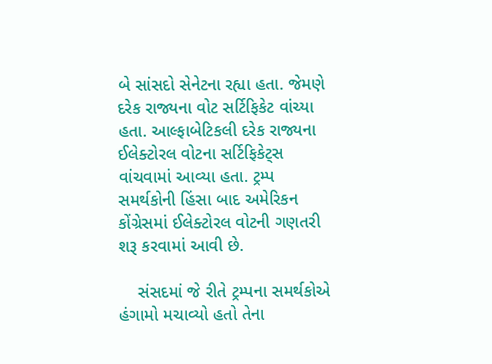બે સાંસદો સેનેટના રહ્યા હતા. જેમણે દરેક રાજ્યના વોટ સર્ટિફિકેટ વાંચ્યા હતા. આલ્ફાબેટિકલી દરેક રાજ્યના ઈલેક્ટોરલ વોટના સર્ટિફિકેટ્સ વાંચવામાં આવ્યા હતા. ટ્રમ્પ સમર્થકોની હિંસા બાદ અમેરિકન કોંગ્રેસમાં ઈલેક્ટોરલ વોટની ગણતરી શરૂ કરવામાં આવી છે.

    સંસદમાં જે રીતે ટ્રમ્પના સમર્થકોએ હંગામો મચાવ્યો હતો તેના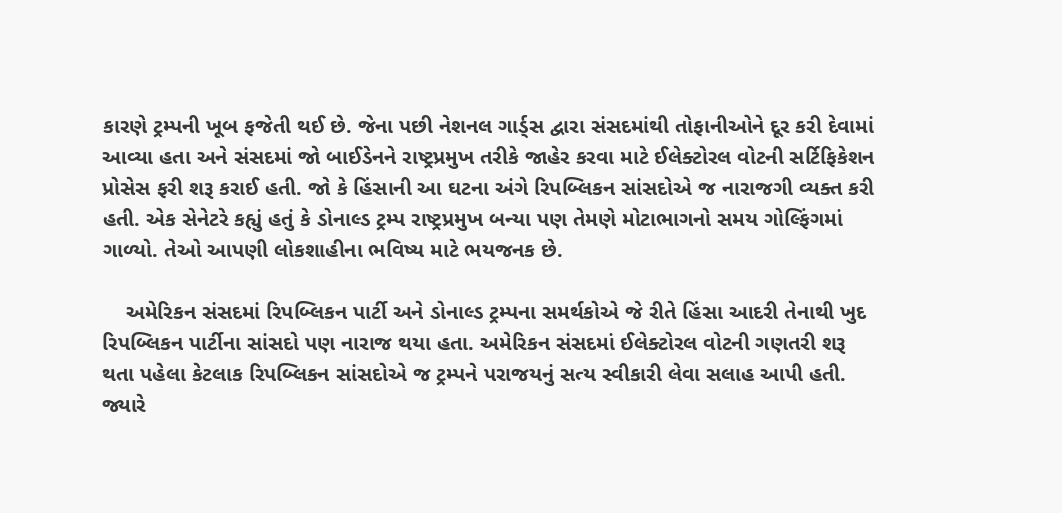કારણે ટ્રમ્પની ખૂબ ફજેતી થઈ છે. જેના પછી નેશનલ ગાર્ડ્સ દ્વારા સંસદમાંથી તોફાનીઓને દૂર કરી દેવામાં આવ્યા હતા અને સંસદમાં જો બાઈડેનને રાષ્ટ્રપ્રમુખ તરીકે જાહેર કરવા માટે ઈલેક્ટોરલ વોટની સર્ટિફિકેશન પ્રોસેસ ફરી શરૂ કરાઈ હતી. જો કે હિંસાની આ ઘટના અંગે રિપબ્લિકન સાંસદોએ જ નારાજગી વ્યક્ત કરી હતી. એક સેનેટરે કહ્યું હતું કે ડોનાલ્ડ ટ્રમ્પ રાષ્ટ્રપ્રમુખ બન્યા પણ તેમણે મોટાભાગનો સમય ગોલ્ફિંગમાં ગાળ્યો. તેઓ આપણી લોકશાહીના ભવિષ્ય માટે ભયજનક છે.

    અમેરિકન સંસદમાં રિપબ્લિકન પાર્ટી અને ડોનાલ્ડ ટ્રમ્પના સમર્થકોએ જે રીતે હિંસા આદરી તેનાથી ખુદ રિપબ્લિકન પાર્ટીના સાંસદો પણ નારાજ થયા હતા. અમેરિકન સંસદમાં ઈલેક્ટોરલ વોટની ગણતરી શરૂ થતા પહેલા કેટલાક રિપબ્લિકન સાંસદોએ જ ટ્રમ્પને પરાજયનું સત્ય સ્વીકારી લેવા સલાહ આપી હતી. જ્યારે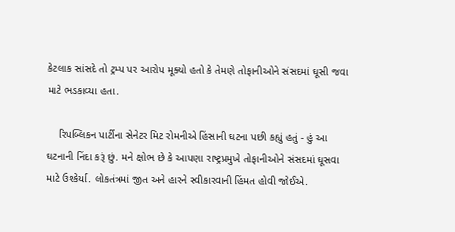કેટલાક સાંસદે તો ટ્રમ્પ પર આરોપ મૂક્યો હતો કે તેમણે તોફાનીઓને સંસદમાં ઘૂસી જવા માટે ભડકાવ્યા હતા.

    રિપબ્લિકન પાર્ટીના સેનેટર મિટ રોમનીએ હિંસાની ઘટના પછી કહ્યું હતું - હું આ ઘટનાની નિંદા કરૂં છું. મને ક્ષોભ છે કે આપણા રાષ્ટ્રપ્રમુખે તોફાનીઓને સંસદમાં ઘૂસવા માટે ઉશ્કેર્યા. લોકતંત્રમાં જીત અને હારને સ્વીકારવાની હિંમત હોવી જોઈએ.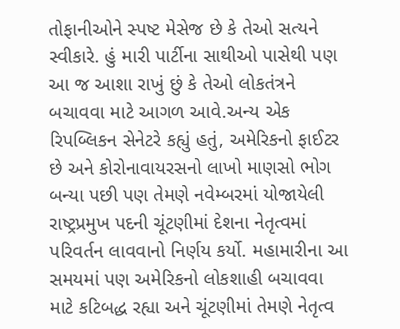તોફાનીઓને સ્પષ્ટ મેસેજ છે કે તેઓ સત્યને સ્વીકારે. હું મારી પાર્ટીના સાથીઓ પાસેથી પણ આ જ આશા રાખું છું કે તેઓ લોકતંત્રને બચાવવા માટે આગળ આવે.અન્ય એક રિપબ્લિકન સેનેટરે કહ્યું હતું, અમેરિકનો ફાઈટર છે અને કોરોનાવાયરસનો લાખો માણસો ભોગ બન્યા પછી પણ તેમણે નવેમ્બરમાં યોજાયેલી રાષ્ટ્રપ્રમુખ પદની ચૂંટણીમાં દેશના નેતૃત્વમાં પરિવર્તન લાવવાનો નિર્ણય કર્યો. મહામારીના આ સમયમાં પણ અમેરિકનો લોકશાહી બચાવવા માટે કટિબદ્ધ રહ્યા અને ચૂંટણીમાં તેમણે નેતૃત્વ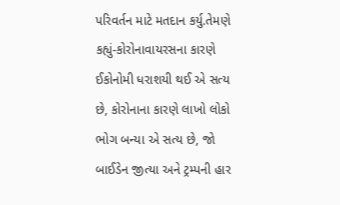પરિવર્તન માટે મતદાન કર્યુ.તેમણે કહ્યું-કોરોનાવાયરસના કારણે ઈકોનોમી ધરાશયી થઈ એ સત્ય છે, કોરોનાના કારણે લાખો લોકો ભોગ બન્યા એ સત્ય છે, જો બાઈડેન જીત્યા અને ટ્રમ્પની હાર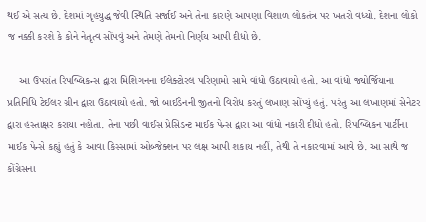થઈ એ સત્ય છે. દેશમાં ગૃહયુદ્ધ જેવી સ્થિતિ સર્જાઈ અને તેના કારણે આપણા વિશાળ લોકતંત્ર પર ખતરો વધ્યો. દેશના લોકો જ નક્કી કરશે કે કોને નેતૃત્વ સોંપવું અને તેમણે તેમનો નિર્ણય આપી દીધો છે.

    આ ઉપરાંત રિપબ્લિકન્સ દ્વારા મિશિગનના ઈલેક્ટોરલ પરિણામો સામે વાંધો ઉઠાવાયો હતો. આ વાંધો જ્યોર્જિયાના પ્રતિનિધિ ટેઈલર ગ્રીન દ્વારા ઉઠાવાયો હતો. જો બાઈડેનની જીતનો વિરોધ કરતું લખાણ સોંપ્યું હતું. પરંતુ આ લખાણમાં સેનેટર દ્વારા હસ્તાક્ષર કરાયા નહોતા. તેના પછી વાઈસ પ્રેસિડન્ટ માઈક પેન્સ દ્વારા આ વાંધો નકારી દીધો હતો. રિપબ્લિકન પાર્ટીના માઈક પેન્સે કહ્યું હતું કે આવા કિસ્સામાં ઓબ્જેક્શન પર લક્ષ આપી શકાય નહીં, તેથી તે નકારવામાં આવે છે. આ સાથે જ કોંગ્રેસના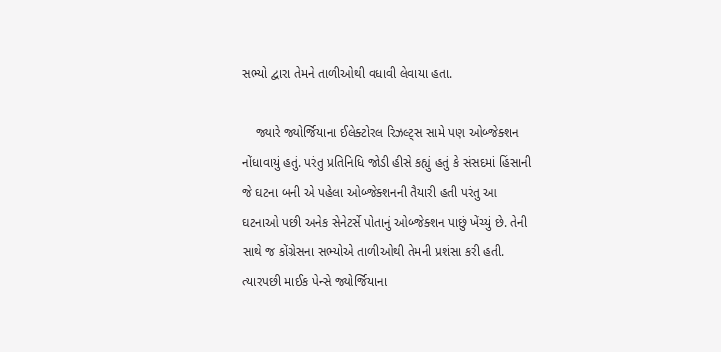સભ્યો દ્વારા તેમને તાળીઓથી વધાવી લેવાયા હતા.

    જ્યારે જ્યોર્જિયાના ઈલેક્ટોરલ રિઝલ્ટ્સ સામે પણ ઓબ્જેક્શન નોંધાવાયું હતું. પરંતુ પ્રતિનિધિ જોડી હીસે કહ્યું હતું કે સંસદમાં હિંસાની જે ઘટના બની એ પહેલા ઓબ્જેક્શનની તૈયારી હતી પરંતુ આ ઘટનાઓ પછી અનેક સેનેટર્સે પોતાનું ઓબ્જેક્શન પાછું ખેંચ્યું છે. તેની સાથે જ કોંગ્રેસના સભ્યોએ તાળીઓથી તેમની પ્રશંસા કરી હતી. ત્યારપછી માઈક પેન્સે જ્યોર્જિયાના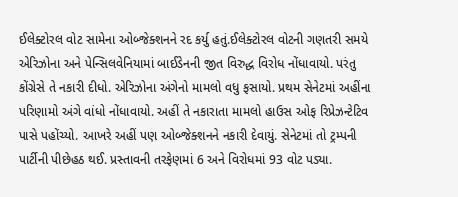ઈલેક્ટોરલ વોટ સામેના ઓબ્જેક્શનને રદ કર્યુ હતું.ઈલેક્ટોરલ વોટની ગણતરી સમયે એરિઝોના અને પેન્સિલવેનિયામાં બાઈડેનની જીત વિરુદ્ધ વિરોધ નોંધાવાયો. પરંતુ કોંગ્રેસે તે નકારી દીધો. એરિઝોના અંગેનો મામલો વધુ ફસાયો. પ્રથમ સેનેટમાં અહીંના પરિણામો અંગે વાંધો નોંધાવાયો. અહીં તે નકારાતા મામલો હાઉસ ઓફ રિપ્રેઝન્ટેટિવ પાસે પહોંચ્યો. આખરે અહીં પણ ઓબ્જેક્શનને નકારી દેવાયું. સેનેટમાં તો ટ્રમ્પની પાર્ટીની પીછેહઠ થઈ. પ્રસ્તાવની તરફેણમાં 6 અને વિરોધમાં 93 વોટ પડ્યા.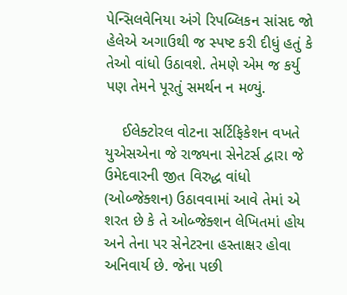પેન્સિલવેનિયા અંગે રિપબ્લિકન સાંસદ જો હેલેએ અગાઉથી જ સ્પષ્ટ કરી દીધું હતું કે તેઓ વાંધો ઉઠાવશે. તેમણે એમ જ કર્યુ પણ તેમને પૂરતું સમર્થન ન મળ્યું.

    ઈલેક્ટોરલ વોટના સર્ટિફિકેશન વખતે યુએસએના જે રાજ્યના સેનેટર્સ દ્વારા જે ઉમેદવારની જીત વિરુદ્ધ વાંધો (ઓબ્જેક્શન) ઉઠાવવામાં આવે તેમાં એ શરત છે કે તે ઓબ્જેક્શન લેખિતમાં હોય અને તેના પર સેનેટરના હસ્તાક્ષર હોવા અનિવાર્ય છે. જેના પછી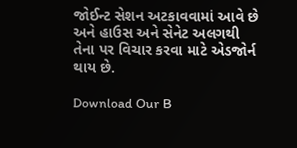જોઈન્ટ સેશન અટકાવવામાં આવે છે અને હાઉસ અને સેનેટ અલગથી તેના પર વિચાર કરવા માટે એડજોર્ન થાય છે.

Download Our B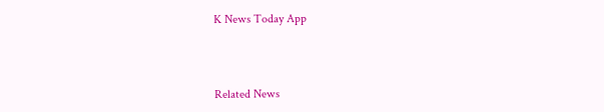K News Today App



Related News